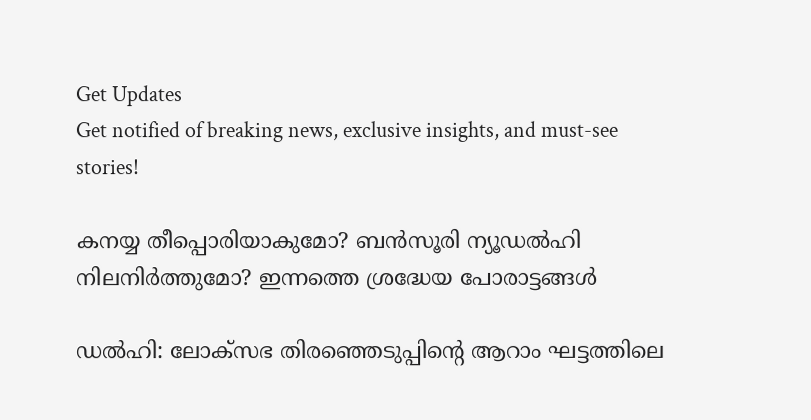Get Updates
Get notified of breaking news, exclusive insights, and must-see stories!

കനയ്യ തീപ്പൊരിയാകുമോ? ബന്‍സൂരി ന്യൂഡല്‍ഹി നിലനിർത്തുമോ? ഇന്നത്തെ ശ്രദ്ധേയ പോരാട്ടങ്ങള്‍

ഡല്‍ഹി: ലോക്സഭ തിരഞ്ഞെടുപ്പിന്റെ ആറാം ഘട്ടത്തിലെ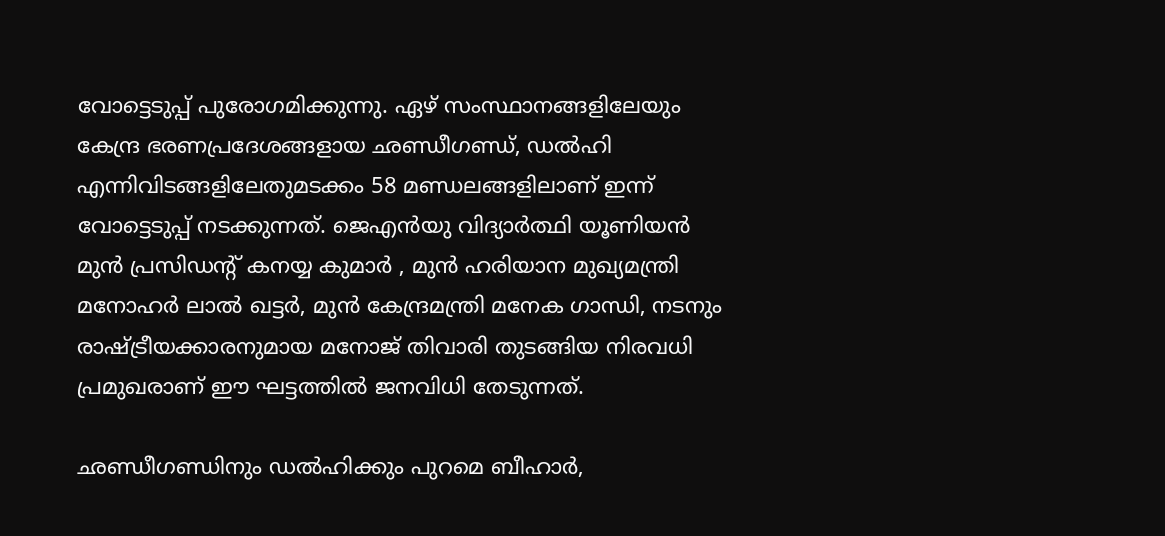വോട്ടെടുപ്പ് പുരോഗമിക്കുന്നു. ഏഴ് സംസ്ഥാനങ്ങളിലേയും കേന്ദ്ര ഭരണപ്രദേശങ്ങളായ ഛണ്ഡീഗണ്ഡ്, ഡല്‍ഹി എന്നിവിടങ്ങളിലേതുമടക്കം 58 മണ്ഡലങ്ങളിലാണ് ഇന്ന് വോട്ടെടുപ്പ് നടക്കുന്നത്. ജെഎൻയു വിദ്യാർത്ഥി യൂണിയൻ മുൻ പ്രസിഡൻ്റ് കനയ്യ കുമാർ , മുൻ ഹരിയാന മുഖ്യമന്ത്രി മനോഹർ ലാൽ ഖട്ടർ, മുൻ കേന്ദ്രമന്ത്രി മനേക ഗാന്ധി, നടനും രാഷ്ട്രീയക്കാരനുമായ മനോജ് തിവാരി തുടങ്ങിയ നിരവധി പ്രമുഖരാണ് ഈ ഘട്ടത്തില്‍ ജനവിധി തേടുന്നത്.

ഛണ്ഡീഗണ്ഡിനും ഡല്‍ഹിക്കും പുറമെ ബീഹാർ,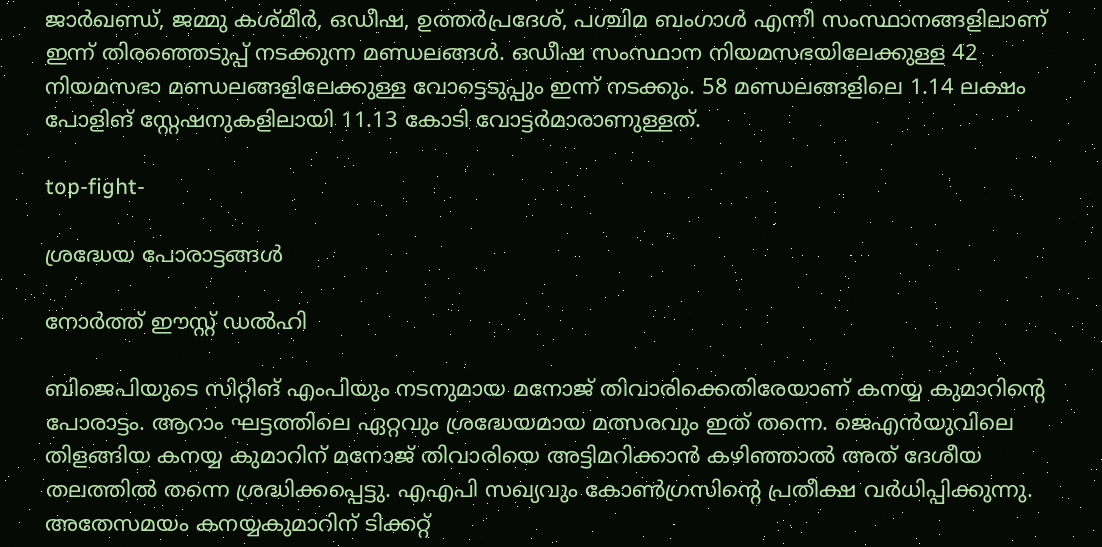ജാർഖണ്ഡ്, ജമ്മു കശ്മീർ, ഒഡീഷ, ഉത്തർപ്രദേശ്, പശ്ചിമ ബംഗാൾ എന്നീ സംസ്ഥാനങ്ങളിലാണ് ഇന്ന് തിരഞ്ഞെടുപ്പ് നടക്കുന്ന മണ്ഡലങ്ങള്‍. ഒഡീഷ സംസ്ഥാന നിയമസഭയിലേക്കുള്ള 42 നിയമസഭാ മണ്ഡലങ്ങളിലേക്കുള്ള വോട്ടെടുപ്പും ഇന്ന് നടക്കും. 58 മണ്ഡലങ്ങളിലെ 1.14 ലക്ഷം പോളിങ് സ്റ്റേഷനുകളിലായി 11.13 കോടി വോട്ടർമാരാണുള്ളത്.

top-fight-

ശ്രദ്ധേയ പോരാട്ടങ്ങള്‍

നോർത്ത് ഈസ്റ്റ് ഡല്‍ഹി

ബിജെപിയുടെ സിറ്റിങ് എംപിയും നടനുമായ മനോജ് തിവാരിക്കെതിരേയാണ് കനയ്യ കുമാറിന്റെ പോരാട്ടം. ആറാം ഘട്ടത്തിലെ ഏറ്റവും ശ്രദ്ധേയമായ മത്സരവും ഇത് തന്നെ. ജെഎൻയുവിലെ തിളങ്ങിയ കനയ്യ കുമാറിന് മനോജ് തിവാരിയെ അട്ടിമറിക്കാന്‍ കഴിഞ്ഞാല്‍ അത് ദേശീയ തലത്തില്‍ തന്നെ ശ്രദ്ധിക്കപ്പെട്ടു. എഎപി സഖ്യവും കോണ്‍ഗ്രസിന്റെ പ്രതീക്ഷ വർധിപ്പിക്കുന്നു. അതേസമയം കനയ്യകുമാറിന് ടിക്കറ്റ്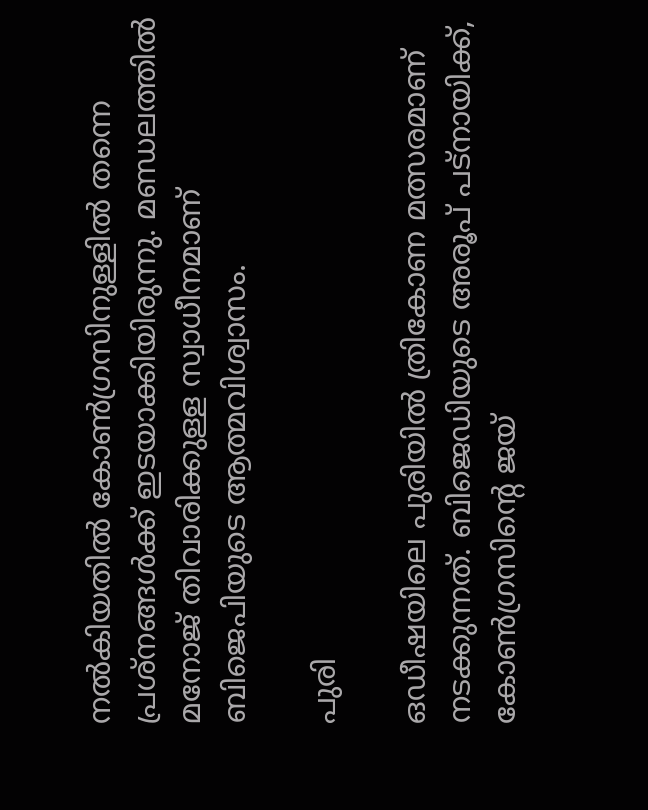നല്‍കിയതില്‍ കോണ്‍ഗ്രസിനുള്ളില്‍ തന്നെ പ്രശ്നങ്ങള്‍ക്ക് ഇടയാക്കിയിരുന്നു. മണ്ഡലത്തില്‍ മനോജ് തിവാരിക്കുള്ള സ്വാധീനമാണ് ബിജെപിയുടെ ആത്മവിശ്വാസം.

പുരി

ഒഡീഷയിലെ പുരിയിൽ ത്രികോണ മത്സരമാണ് നടക്കുന്നത്. ബിജെഡിയുടെ അരൂപ് പട്‌നായിക്ക്, കോൺഗ്രസിൻ്റെ ജയ്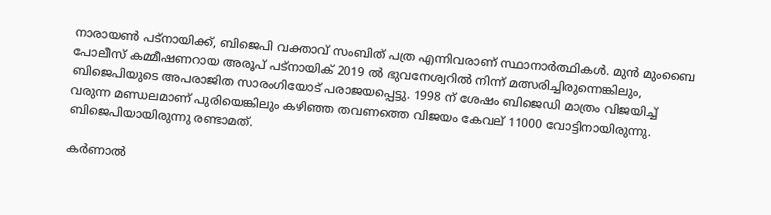നാരായൺ പട്‌നായിക്ക്, ബിജെപി വക്താവ് സംബിത് പത്ര എന്നിവരാണ് സ്ഥാനാർത്ഥികള്‍. മുൻ മുംബൈ പോലീസ് കമ്മീഷണറായ അരൂപ് പട്‌നായിക് 2019 ൽ ഭുവനേശ്വറിൽ നിന്ന് മത്സരിച്ചിരുന്നെങ്കിലും, ബിജെപിയുടെ അപരാജിത സാരംഗിയോട് പരാജയപ്പെട്ടു. 1998 ന് ശേഷം ബിജെഡി മാത്രം വിജയിച്ച് വരുന്ന മണ്ഡലമാണ് പുരിയെങ്കിലും കഴിഞ്ഞ തവണത്തെ വിജയം കേവല് 11000 വോട്ടിനായിരുന്നു. ബിജെപിയായിരുന്നു രണ്ടാമത്.

കർണാല്‍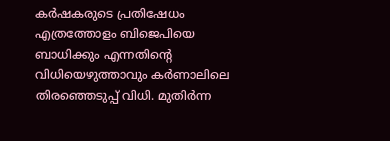കർഷകരുടെ പ്രതിഷേധം എത്രത്തോളം ബിജെപിയെ ബാധിക്കും എന്നതിന്റെ വിധിയെഴുത്താവും കർണാലിലെ തിരഞ്ഞെടുപ്പ് വിധി. മുതിർന്ന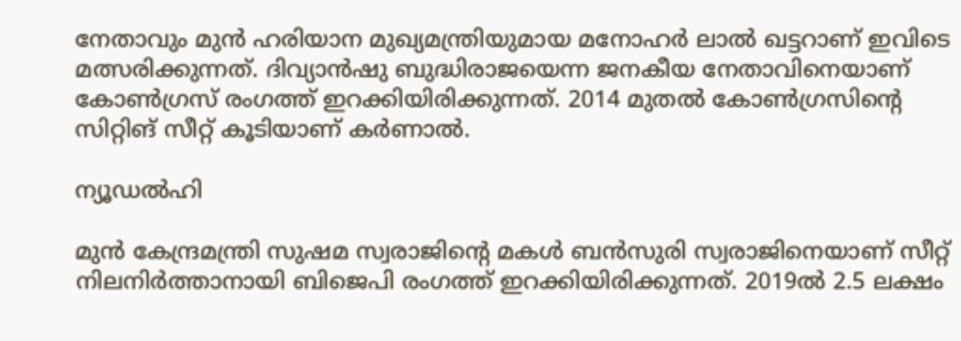നേതാവും മുന്‍ ഹരിയാന മുഖ്യമന്ത്രിയുമായ മനോഹർ ലാൽ ഖട്ടറാണ് ഇവിടെ മത്സരിക്കുന്നത്. ദിവ്യാൻഷു ബുദ്ധിരാജയെന്ന ജനകീയ നേതാവിനെയാണ് കോണ്‍ഗ്രസ് രംഗത്ത് ഇറക്കിയിരിക്കുന്നത്. 2014 മുതല്‍ കോണ്‍ഗ്രസിന്റെ സിറ്റിങ് സീറ്റ് കൂടിയാണ് കർണാല്‍.

ന്യൂഡൽഹി

മുൻ കേന്ദ്രമന്ത്രി സുഷമ സ്വരാജിൻ്റെ മകൾ ബൻസുരി സ്വരാജിനെയാണ് സീറ്റ് നിലനിർത്താനായി ബിജെപി രംഗത്ത് ഇറക്കിയിരിക്കുന്നത്. 2019ൽ 2.5 ലക്ഷം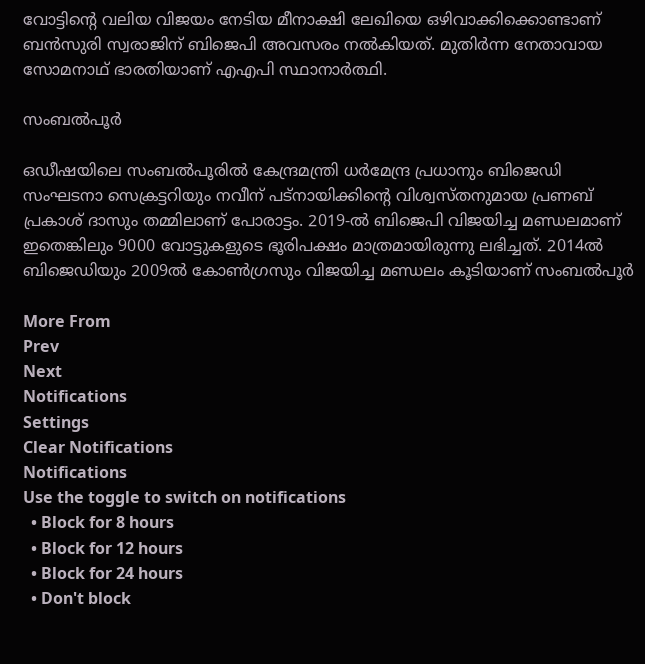വോട്ടിന്റെ വലിയ വിജയം നേടിയ മീനാക്ഷി ലേഖിയെ ഒഴിവാക്കിക്കൊണ്ടാണ് ബൻസുരി സ്വരാജിന് ബിജെപി അവസരം നല്‍കിയത്. മുതിർന്ന നേതാവായ സോമനാഥ് ഭാരതിയാണ് എഎപി സ്ഥാനാർത്ഥി.

സംബൽപൂർ

ഒഡീഷയിലെ സംബൽപൂരിൽ കേന്ദ്രമന്ത്രി ധർമേന്ദ്ര പ്രധാനും ബിജെഡി സംഘടനാ സെക്രട്ടറിയും നവീന് പട്നായിക്കിന്റെ വിശ്വസ്തനുമായ പ്രണബ് പ്രകാശ് ദാസും തമ്മിലാണ് പോരാട്ടം. 2019-ൽ ബിജെപി വിജയിച്ച മണ്ഡലമാണ് ഇതെങ്കിലും 9000 വോട്ടുകളുടെ ഭൂരിപക്ഷം മാത്രമായിരുന്നു ലഭിച്ചത്. 2014ൽ ബിജെഡിയും 2009ൽ കോണ്‍ഗ്രസും വിജയിച്ച മണ്ഡലം കൂടിയാണ് സംബല്‍പൂർ

More From
Prev
Next
Notifications
Settings
Clear Notifications
Notifications
Use the toggle to switch on notifications
  • Block for 8 hours
  • Block for 12 hours
  • Block for 24 hours
  • Don't block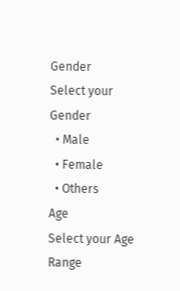Gender
Select your Gender
  • Male
  • Female
  • Others
Age
Select your Age Range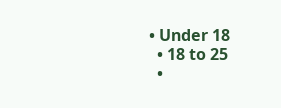• Under 18
  • 18 to 25
  •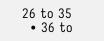26 to 35
  • 36 to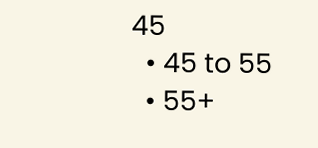45
  • 45 to 55
  • 55+